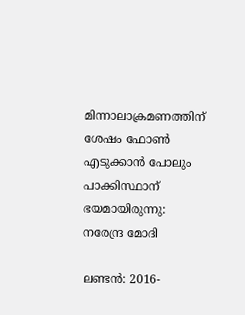മിന്നാലാക്രമണത്തിന് ശേഷം ഫോണ്‍ എടുക്കാന്‍ പോലും പാക്കിസ്ഥാന് ഭയമായിരുന്നു: നരേന്ദ്ര മോദി

ലണ്ടന്‍: 2016-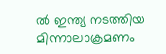ല്‍ ഇന്ത്യ നടത്തിയ മിന്നാലാക്രമണം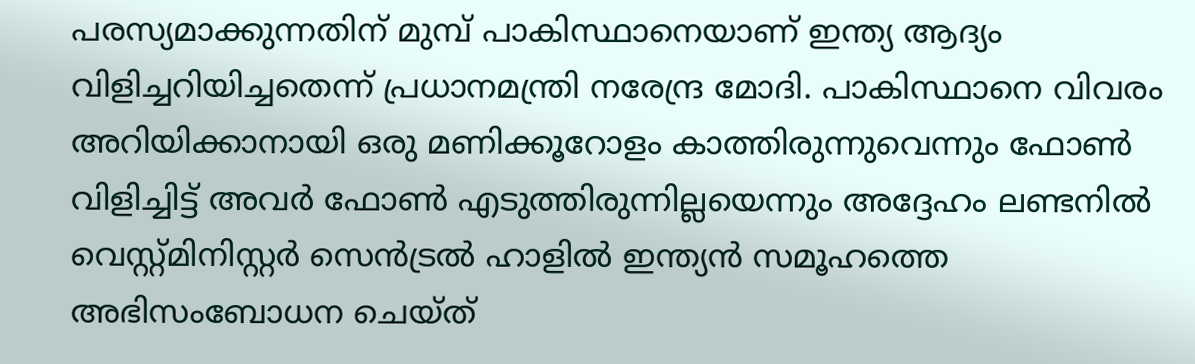പരസ്യമാക്കുന്നതിന് മുമ്പ് പാകിസ്ഥാനെയാണ് ഇന്ത്യ ആദ്യം വിളിച്ചറിയിച്ചതെന്ന് പ്രധാനമന്ത്രി നരേന്ദ്ര മോദി. പാകിസ്ഥാനെ വിവരം അറിയിക്കാനായി ഒരു മണിക്കൂറോളം കാത്തിരുന്നുവെന്നും ഫോണ്‍ വിളിച്ചിട്ട് അവര്‍ ഫോണ്‍ എടുത്തിരുന്നില്ലയെന്നും അദ്ദേഹം ലണ്ടനില്‍ വെസ്റ്റ്മിനിസ്റ്റര്‍ സെന്‍ട്രല്‍ ഹാളില്‍ ഇന്ത്യന്‍ സമൂഹത്തെ അഭിസംബോധന ചെയ്ത്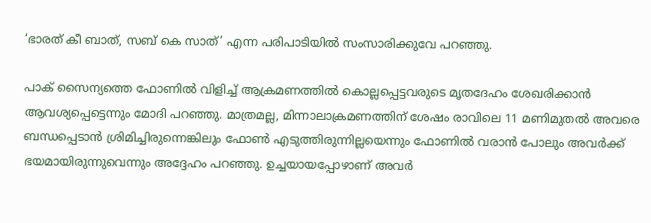‘ഭാരത് കീ ബാത്, സബ് കെ സാത്’ എന്ന പരിപാടിയില്‍ സംസാരിക്കുവേ പറഞ്ഞു.

പാക് സൈന്യത്തെ ഫോണില്‍ വിളിച്ച് ആക്രമണത്തില്‍ കൊല്ലപ്പെട്ടവരുടെ മൃതദേഹം ശേഖരിക്കാന്‍ ആവശ്യപ്പെട്ടെന്നും മോദി പറഞ്ഞു. മാത്രമല്ല, മിന്നാലാക്രമണത്തിന് ശേഷം രാവിലെ 11 മണിമുതല്‍ അവരെ ബന്ധപ്പെടാന്‍ ശ്രിമിച്ചിരുന്നെങ്കിലും ഫോണ്‍ എടുത്തിരുന്നില്ലയെന്നും ഫോണില്‍ വരാന്‍ പോലും അവര്‍ക്ക് ഭയമായിരുന്നുവെന്നും അദ്ദേഹം പറഞ്ഞു. ഉച്ചയായപ്പോഴാണ് അവര്‍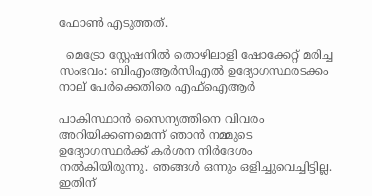ഫോണ്‍ എടുത്തത്.

  മെട്രോ സ്റ്റേഷനിൽ തൊഴിലാളി ഷോക്കേറ്റ് മരിച്ച സംഭവം: ബിഎംആർസിഎൽ ഉദ്യോഗസ്ഥരടക്കം നാല് പേർക്കെതിരെ എഫ്ഐആർ

പാകിസ്ഥാന്‍ സൈന്യത്തിനെ വിവരം അറിയിക്കണമെന്ന് ഞാന്‍ നമ്മുടെ ഉദ്യോഗസ്ഥര്‍ക്ക് കര്‍ശന നിര്‍ദേശം നല്‍കിയിരുന്നു. ഞങ്ങള്‍ ഒന്നും ഒളിച്ചുവെച്ചിട്ടില്ല. ഇതിന്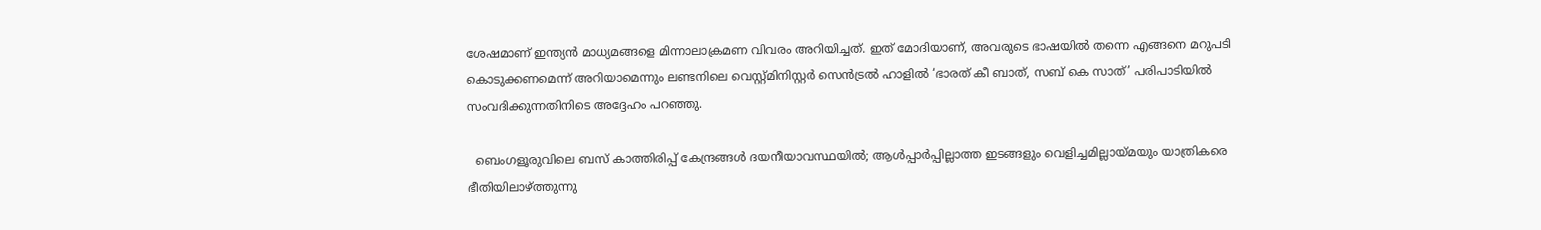ശേഷമാണ് ഇന്ത്യന്‍ മാധ്യമങ്ങളെ മിന്നാലാക്രമണ വിവരം അറിയിച്ചത്. ഇത് മോദിയാണ്, അവരുടെ ഭാഷയില്‍ തന്നെ എങ്ങനെ മറുപടി കൊടുക്കണമെന്ന് അറിയാമെന്നും ലണ്ടനിലെ വെസ്റ്റ്മിനിസ്റ്റര്‍ സെന്‍ട്രല്‍ ഹാളില്‍ ‘ഭാരത് കീ ബാത്, സബ് കെ സാത്’ പരിപാടിയില്‍ സംവദിക്കുന്നതിനിടെ അദ്ദേഹം പറഞ്ഞു.

  ബെംഗളൂരുവിലെ ബസ് കാത്തിരിപ്പ് കേന്ദ്രങ്ങൾ ദയനീയാവസ്ഥയിൽ; ആൾപ്പാർപ്പില്ലാത്ത ഇടങ്ങളും വെളിച്ചമില്ലായ്മയും യാത്രികരെ ഭീതിയിലാഴ്ത്തുന്നു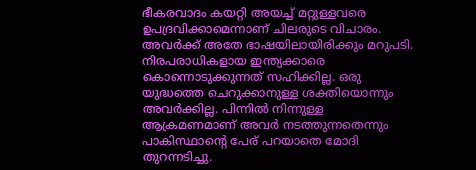ഭീകരവാദം കയറ്റി അയച്ച് മറ്റുള്ളവരെ ഉപദ്രവിക്കാമെന്നാണ് ചിലരുടെ വിചാരം. അവര്‍ക്ക് അതേ ഭാഷയിലായിരിക്കും മറുപടി. നിരപരാധികളായ ഇന്ത്യക്കാരെ കൊന്നൊടുക്കുന്നത് സഹിക്കില്ല. ഒരു യുദ്ധത്തെ ചെറുക്കാനുള്ള ശക്തിയൊന്നും അവര്‍ക്കില്ല. പിന്നില്‍ നിന്നുള്ള ആക്രമണമാണ് അവര്‍ നടത്തുന്നതെന്നും പാകിസ്ഥാന്‍റെ പേര് പറയാതെ മോദി തുറന്നടിച്ചു.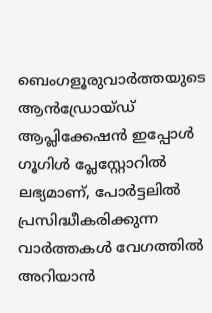ബെംഗളൂരുവാർത്തയുടെ ആൻഡ്രോയ്ഡ് ആപ്ലിക്കേഷൻ ഇപ്പോൾ ഗൂഗിൾ പ്ലേസ്റ്റോറിൽ ലഭ്യമാണ്, പോർട്ടലിൽ പ്രസിദ്ധീകരിക്കുന്ന വാർത്തകൾ വേഗത്തിൽ അറിയാൻ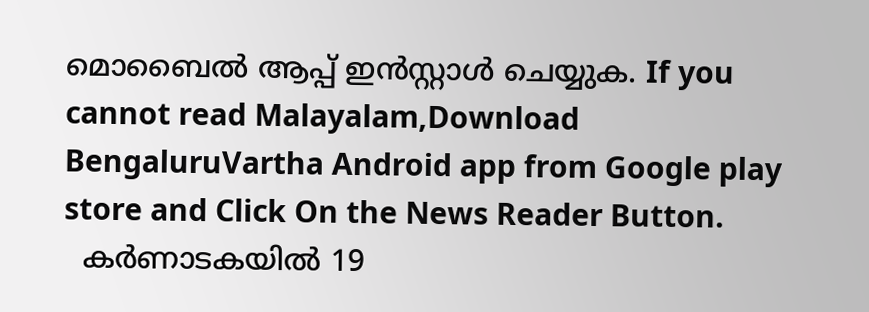മൊബൈൽ ആപ്പ് ഇൻസ്റ്റാൾ ചെയ്യുക. If you cannot read Malayalam,Download BengaluruVartha Android app from Google play store and Click On the News Reader Button.
  കർണാടകയിൽ 19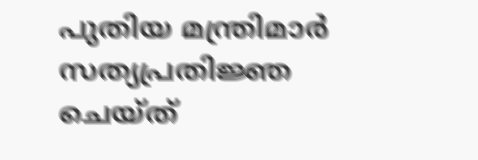പുതിയ മന്ത്രിമാർ സത്യപ്രതിജ്ഞ ചെയ്ത്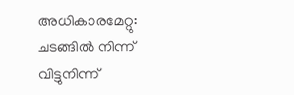അധികാരമേറ്റു: ചടങ്ങിൽ നിന്ന് വിട്ടുനിന്ന്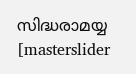സിദ്ധരാമയ്യ
[masterslider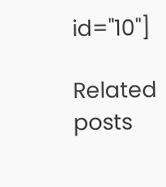id="10"]

Related posts